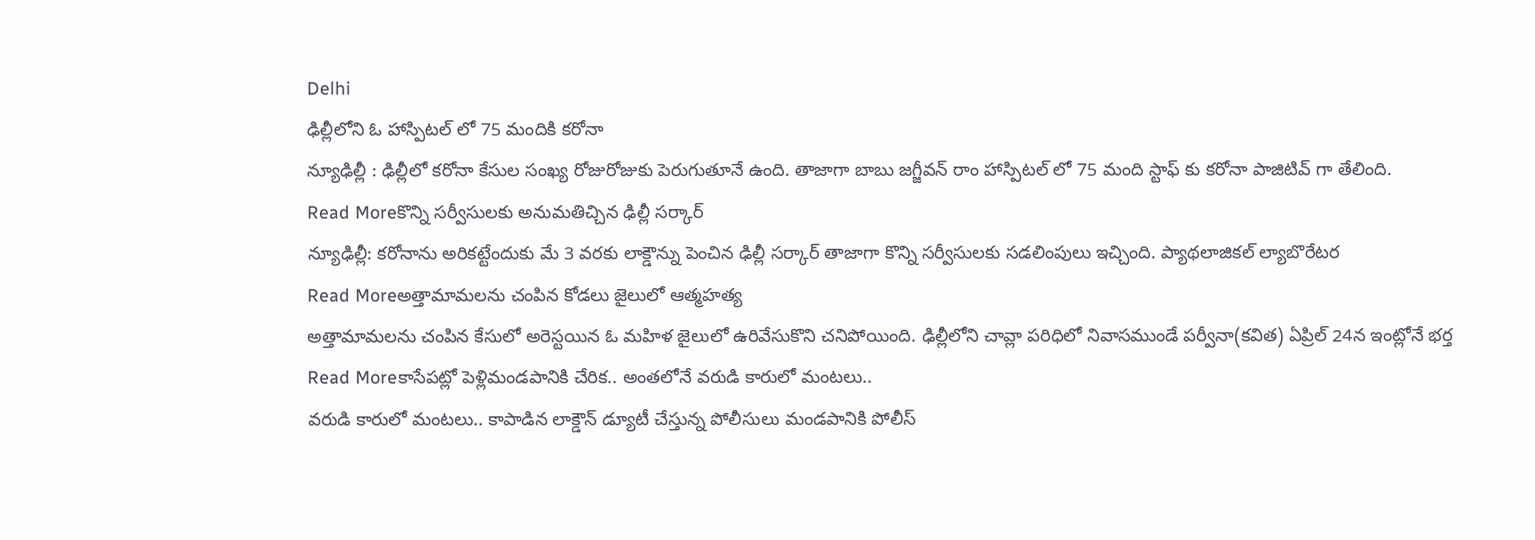Delhi
ఢిల్లీలోని ఓ హాస్పిటల్ లో 75 మందికి కరోనా
న్యూఢిల్లీ : ఢిల్లీలో కరోనా కేసుల సంఖ్య రోజురోజుకు పెరుగుతూనే ఉంది. తాజాగా బాబు జగ్జీవన్ రాం హాస్పిటల్ లో 75 మంది స్టాఫ్ కు కరోనా పాజిటివ్ గా తేలింది.
Read Moreకొన్ని సర్వీసులకు అనుమతిచ్చిన ఢిల్లీ సర్కార్
న్యూఢిల్లీ: కరోనాను అరికట్టేందుకు మే 3 వరకు లాక్డౌన్ను పెంచిన ఢిల్లీ సర్కార్ తాజాగా కొన్ని సర్వీసులకు సడలింపులు ఇచ్చింది. ప్యాథలాజికల్ ల్యాబొరేటర
Read Moreఅత్తామామలను చంపిన కోడలు జైలులో ఆత్మహత్య
అత్తామామలను చంపిన కేసులో అరెస్టయిన ఓ మహిళ జైలులో ఉరివేసుకొని చనిపోయింది. ఢిల్లీలోని చావ్లా పరిధిలో నివాసముండే పర్వీనా(కవిత) ఏప్రిల్ 24న ఇంట్లోనే భర్త
Read Moreకాసేపట్లో పెళ్లిమండపానికి చేరిక.. అంతలోనే వరుడి కారులో మంటలు..
వరుడి కారులో మంటలు.. కాపాడిన లాక్డౌన్ డ్యూటీ చేస్తున్న పోలీసులు మండపానికి పోలీస్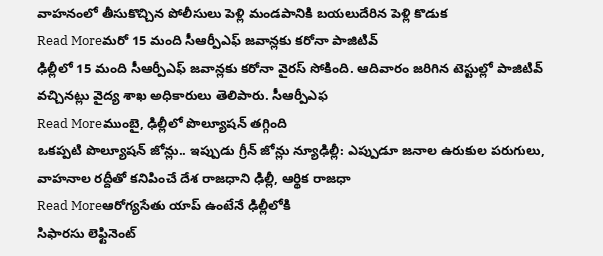వాహనంలో తీసుకొచ్చిన పోలీసులు పెళ్లి మండపానికి బయలుదేరిన పెళ్లి కొడుక
Read Moreమరో 15 మంది సీఆర్పీఎఫ్ జవాన్లకు కరోనా పాజిటివ్
ఢిల్లీలో 15 మంది సీఆర్పీఎఫ్ జవాన్లకు కరోనా వైరస్ సోకింది. ఆదివారం జరిగిన టెస్టుల్లో పాజిటివ్ వచ్చినట్లు వైద్య శాఖ అధికారులు తెలిపారు. సీఆర్పీఎఫ
Read Moreముంబై, ఢిల్లీలో పొల్యూషన్ తగ్గింది
ఒకప్పటి పొల్యూషన్ జోన్లు.. ఇప్పుడు గ్రీన్ జోన్లు న్యూఢిల్లీ: ఎప్పుడూ జనాల ఉరుకుల పరుగులు, వాహనాల రద్దీతో కనిపించే దేశ రాజధాని ఢిల్లీ, ఆర్థిక రాజధా
Read Moreఆరోగ్యసేతు యాప్ ఉంటేనే ఢిల్లీలోకి
సిఫారసు లెఫ్టినెంట్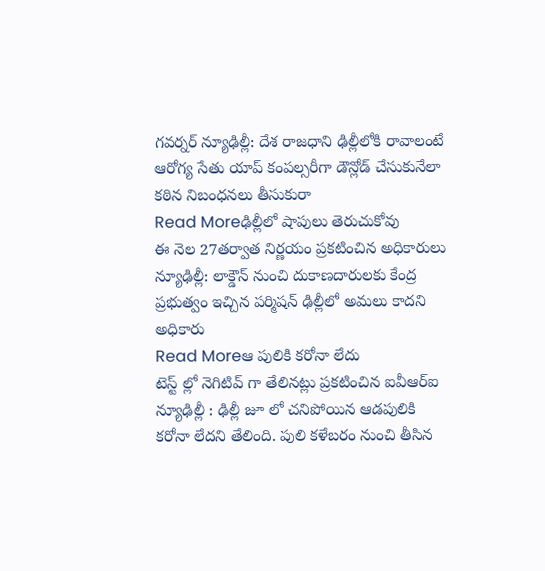గవర్నర్ న్యూఢిల్లీ: దేశ రాజధాని ఢిల్లీలోకి రావాలంటే ఆరోగ్య సేతు యాప్ కంపల్సరీగా డౌన్లోడ్ చేసుకునేలా కఠిన నిబంధనలు తీసుకురా
Read Moreఢిల్లీలో షాపులు తెరుచుకోవు
ఈ నెల 27తర్వాత నిర్ణయం ప్రకటించిన అధికారులు న్యూఢిల్లీ: లాక్డౌన్ నుంచి దుకాణదారులకు కేంద్ర ప్రభుత్వం ఇచ్చిన పర్మిషన్ ఢిల్లీలో అమలు కాదని అధికారు
Read Moreఆ పులికి కరోనా లేదు
టెస్ట్ ల్లో నెగిటివ్ గా తేలినట్లు ప్రకటించిన ఐవీఆర్ఐ న్యూఢిల్లీ : ఢిల్లీ జూ లో చనిపోయిన ఆడపులికి కరోనా లేదని తేలింది. పులి కళేబరం నుంచి తీసిన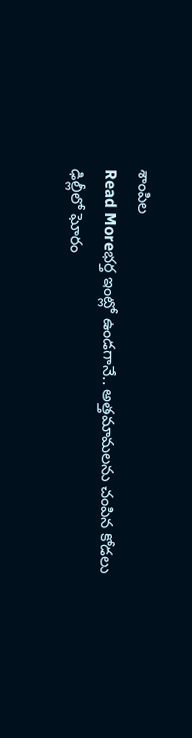శాంపిల
Read Moreభర్త ఇంట్లో ఉండగానే.. అత్తమామలను చంపిన కోడలు
ఢిల్లీలో ఘోరం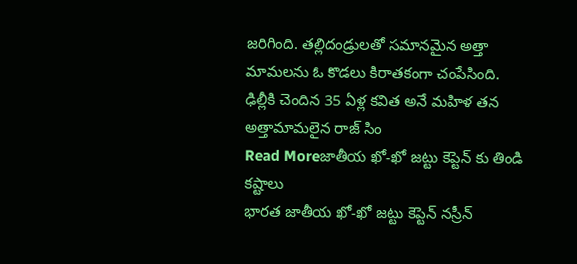జరిగింది. తల్లిదండ్రులతో సమానమైన అత్తా మామలను ఓ కొడలు కిరాతకంగా చంపేసింది. ఢిల్లీకి చెందిన 35 ఏళ్ల కవిత అనే మహిళ తన అత్తామామలైన రాజ్ సిం
Read Moreజాతీయ ఖో-ఖో జట్టు కెప్టెన్ కు తిండి కష్టాలు
భారత జాతీయ ఖో-ఖో జట్టు కెప్టెన్ నస్రీన్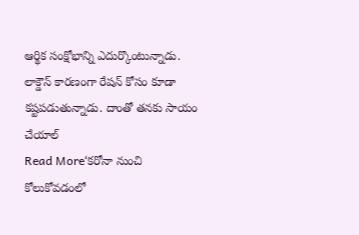ఆర్థిక సంక్షోభాన్ని ఎదుర్కొంటున్నాడు. లాక్డౌన్ కారణంగా రేషన్ కోసం కూడా కష్టపడుతున్నాడు. దాంతో తనకు సాయం చేయాల్
Read More‘కరోనా నుంచి కోలుకోవడంలో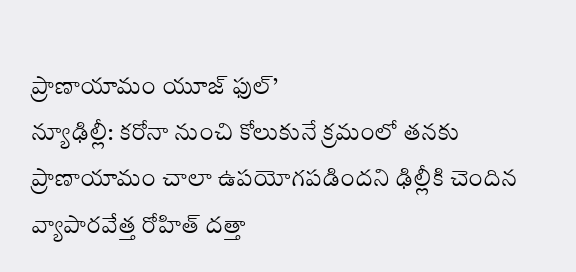ప్రాణాయామం యూజ్ ఫుల్’
న్యూఢిల్లీ: కరోనా నుంచి కోలుకునే క్రమంలో తనకు ప్రాణాయామం చాలా ఉపయోగపడిందని ఢిల్లీకి చెందిన వ్యాపారవేత్త రోహిత్ దత్తా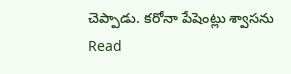చెప్పాడు. కరోనా పేషెంట్లు శ్వాసను
Read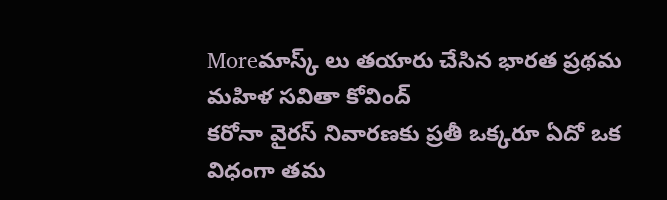Moreమాస్క్ లు తయారు చేసిన భారత ప్రథమ మహిళ సవితా కోవింద్
కరోనా వైరస్ నివారణకు ప్రతీ ఒక్కరూ ఏదో ఒక విధంగా తమ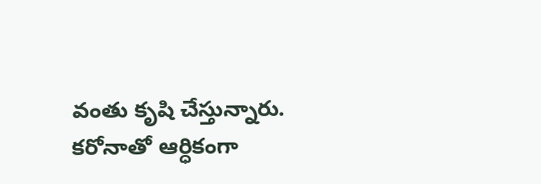వంతు కృషి చేస్తున్నారు. కరోనాతో ఆర్ధికంగా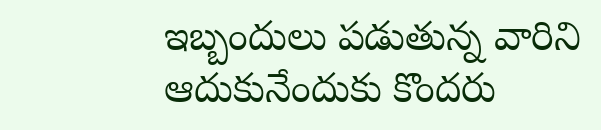ఇబ్బందులు పడుతున్న వారిని ఆదుకునేందుకు కొందరు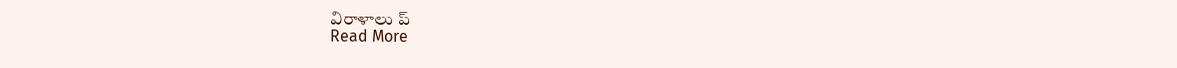విరాళాలు ప్
Read More